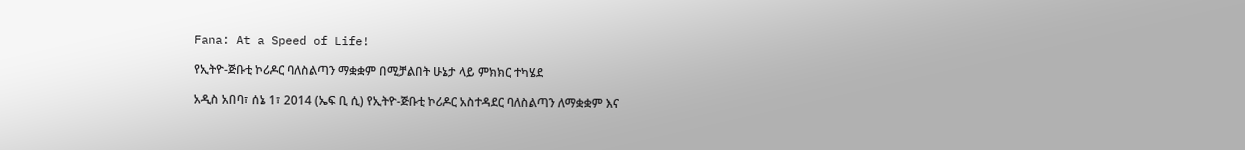Fana: At a Speed of Life!

የኢትዮ-ጅቡቲ ኮሪዶር ባለስልጣን ማቋቋም በሚቻልበት ሁኔታ ላይ ምክክር ተካሄደ

አዲስ አበባ፣ ሰኔ 1፣ 2014 (ኤፍ ቢ ሲ) የኢትዮ-ጅቡቲ ኮሪዶር አስተዳደር ባለስልጣን ለማቋቋም እና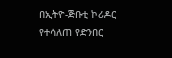በኢትዮ-ጅቡቲ ኮሪዶር የተሳለጠ የድንበር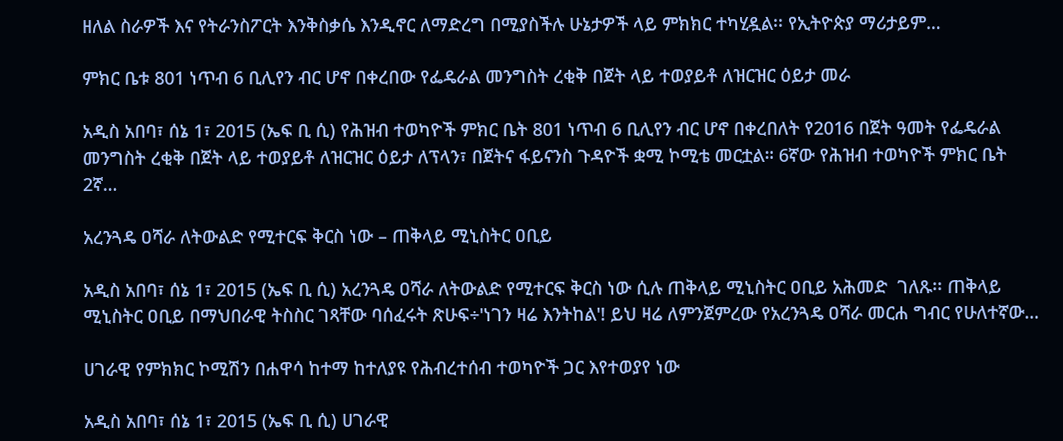ዘለል ስራዎች እና የትራንስፖርት እንቅስቃሴ እንዲኖር ለማድረግ በሚያስችሉ ሁኔታዎች ላይ ምክክር ተካሂዷል፡፡ የኢትዮጵያ ማሪታይም…

ምክር ቤቱ 801 ነጥብ 6 ቢሊየን ብር ሆኖ በቀረበው የፌዴራል መንግስት ረቂቅ በጀት ላይ ተወያይቶ ለዝርዝር ዕይታ መራ

አዲስ አበባ፣ ሰኔ 1፣ 2015 (ኤፍ ቢ ሲ) የሕዝብ ተወካዮች ምክር ቤት 801 ነጥብ 6 ቢሊየን ብር ሆኖ በቀረበለት የ2016 በጀት ዓመት የፌዴራል መንግስት ረቂቅ በጀት ላይ ተወያይቶ ለዝርዝር ዕይታ ለፕላን፣ በጀትና ፋይናንስ ጉዳዮች ቋሚ ኮሚቴ መርቷል። 6ኛው የሕዝብ ተወካዮች ምክር ቤት 2ኛ…

አረንጓዴ ዐሻራ ለትውልድ የሚተርፍ ቅርስ ነው – ጠቅላይ ሚኒስትር ዐቢይ

አዲስ አበባ፣ ሰኔ 1፣ 2015 (ኤፍ ቢ ሲ) አረንጓዴ ዐሻራ ለትውልድ የሚተርፍ ቅርስ ነው ሲሉ ጠቅላይ ሚኒስትር ዐቢይ አሕመድ  ገለጹ፡፡ ጠቅላይ ሚኒስትር ዐቢይ በማህበራዊ ትስስር ገጻቸው ባሰፈሩት ጽሁፍ÷'ነገን ዛሬ እንትከል'! ይህ ዛሬ ለምንጀምረው የአረንጓዴ ዐሻራ መርሐ ግብር የሁለተኛው…

ሀገራዊ የምክክር ኮሚሽን በሐዋሳ ከተማ ከተለያዩ የሕብረተሰብ ተወካዮች ጋር እየተወያየ ነው

አዲስ አበባ፣ ሰኔ 1፣ 2015 (ኤፍ ቢ ሲ) ሀገራዊ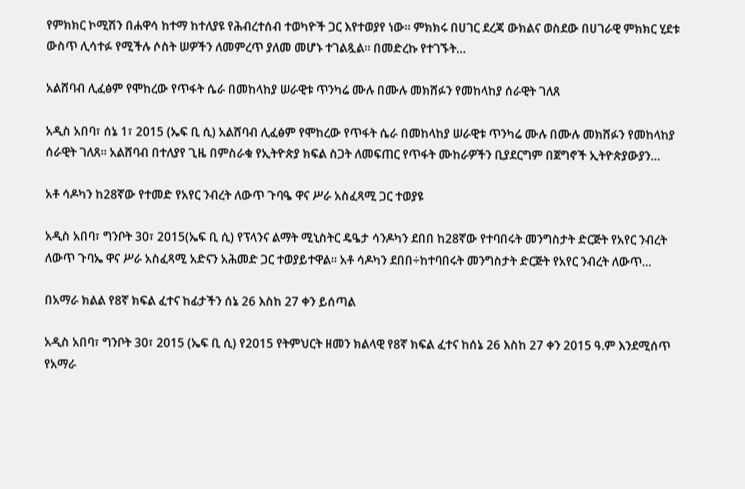የምክክር ኮሚሽን በሐዋሳ ከተማ ከተለያዩ የሕብረተሰብ ተወካዮች ጋር እየተወያየ ነው፡፡ ምክክሩ በሀገር ደረጃ ውክልና ወስደው በሀገራዊ ምክክር ሂደቱ ውስጥ ሊሳተፉ የሚችሉ ሶስት ሠዎችን ለመምረጥ ያለመ መሆኑ ተገልጿል፡፡ በመድረኩ የተገኙት…

አልሸባብ ሊፈፅም የሞከረው የጥፋት ሴራ በመከላከያ ሠራዊቱ ጥንካሬ ሙሉ በሙሉ መክሸፉን የመከላከያ ሰራዊት ገለጸ

አዲስ አበባ፣ ሰኔ 1፣ 2015 (ኤፍ ቢ ሲ) አልሸባብ ሊፈፅም የሞከረው የጥፋት ሴራ በመከላከያ ሠራዊቱ ጥንካሬ ሙሉ በሙሉ መክሸፉን የመከላከያ ሰራዊት ገለጸ። አልሸባብ በተለያየ ጊዜ በምስራቁ የኢትዮጵያ ክፍል ስጋት ለመፍጠር የጥፋት ሙከራዎችን ቢያደርግም በጀግኖች ኢትዮጵያውያን…

አቶ ሳዶካን ከ28ኛው የተመድ የአየር ንብረት ለውጥ ጉባዔ ዋና ሥራ አስፈጻሚ ጋር ተወያዩ

አዲስ አበባ፣ ግንቦት 30፣ 2015(ኤፍ ቢ ሲ) የፕላንና ልማት ሚኒስትር ዴዔታ ሳንዶካን ደበበ ከ28ኛው የተባበሩት መንግስታት ድርጅት የአየር ንብረት ለውጥ ጉባኤ ዋና ሥራ አስፈጻሚ አድናን አሕመድ ጋር ተወያይተዋል፡፡ አቶ ሳዶካን ደበበ÷ከተባበሩት መንግስታት ድርጅት የአየር ንብረት ለውጥ…

በአማራ ክልል የ8ኛ ክፍል ፈተና ከፊታችን ሰኔ 26 እስከ 27 ቀን ይሰጣል

አዲስ አበባ፣ ግንቦት 30፣ 2015 (ኤፍ ቢ ሲ) የ2015 የትምህርት ዘመን ክልላዊ የ8ኛ ክፍል ፈተና ከሰኔ 26 እስከ 27 ቀን 2015 ዓ.ም እንደሚሰጥ የአማራ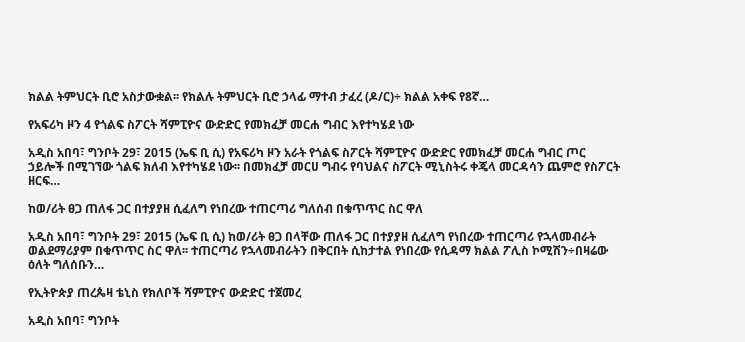ክልል ትምህርት ቢሮ አስታውቋል፡፡ የክልሉ ትምህርት ቢሮ ኃላፊ ማተብ ታፈረ (ዶ/ር)÷ ክልል አቀፍ የ8ኛ…

የአፍሪካ ዞን 4 የጎልፍ ስፖርት ሻምፒዮና ውድድር የመክፈቻ መርሐ ግብር እየተካሄደ ነው

አዲስ አበባ፣ ግንቦት 29፣ 2015 (ኤፍ ቢ ሲ) የአፍሪካ ዞን አራት የጎልፍ ስፖርት ሻምፒዮና ውድድር የመክፈቻ መርሐ ግብር ጦር ኃይሎች በሚገኘው ጎልፍ ክለብ እየተካሄደ ነው፡፡ በመክፈቻ መርሀ ግብሩ የባህልና ስፖርት ሚኒስትሩ ቀጄላ መርዳሳን ጨምሮ የስፖርት ዘርፍ…

ከወ/ሪት ፀጋ ጠለፋ ጋር በተያያዘ ሲፈለግ የነበረው ተጠርጣሪ ግለሰብ በቁጥጥር ስር ዋለ

አዲስ አበባ፣ ግንቦት 29፣ 2015 (ኤፍ ቢ ሲ) ከወ/ሪት ፀጋ በላቸው ጠለፋ ጋር በተያያዘ ሲፈለግ የነበረው ተጠርጣሪ የኋላመብራት ወልደማሪያም በቁጥጥር ስር ዋለ፡፡ ተጠርጣሪ የኋላመብራትን በቅርበት ሲከታተል የነበረው የሲዳማ ክልል ፖሊስ ኮሚሽን÷በዛሬው ዕለት ግለሰቡን…

የኢትዮጵያ ጠረጴዛ ቴኒስ የክለቦች ሻምፒዮና ውድድር ተጀመረ

አዲስ አበባ፣ ግንቦት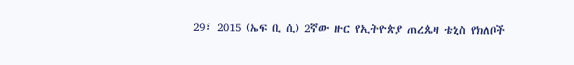29፣ 2015 (ኤፍ ቢ ሲ) 2ኛው ዙር የኢትዮጵያ ጠረጴዛ ቴኒስ የክለቦች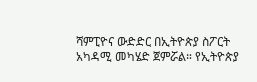ሻምፒዮና ውድድር በኢትዮጵያ ስፖርት አካዳሚ መካሄድ ጀምሯል። የኢትዮጵያ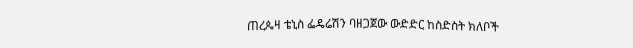ጠረጴዛ ቴኒስ ፌዴሬሽን ባዘጋጀው ውድድር ከስድስት ክለቦች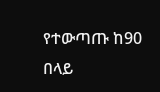የተውጣጡ ከ90 በላይ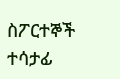ስፖርተኞች ተሳታፊ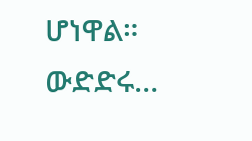ሆነዋል። ውድድሩ…